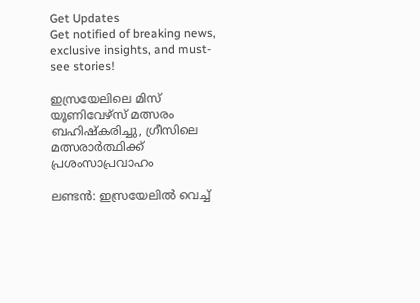Get Updates
Get notified of breaking news, exclusive insights, and must-see stories!

ഇസ്രയേലിലെ മിസ് യൂണിവേഴ്‌സ് മത്സരം ബഹിഷ്‌കരിച്ചു, ഗ്രീസിലെ മത്സരാര്‍ത്ഥിക്ക് പ്രശംസാപ്രവാഹം

ലണ്ടന്‍: ഇസ്രയേലില്‍ വെച്ച്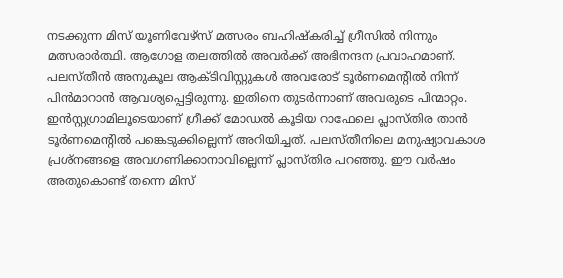നടക്കുന്ന മിസ് യൂണിവേഴ്‌സ് മത്സരം ബഹിഷ്‌കരിച്ച് ഗ്രീസില്‍ നിന്നും മത്സരാര്‍ത്ഥി. ആഗോള തലത്തില്‍ അവര്‍ക്ക് അഭിനന്ദന പ്രവാഹമാണ്. പലസ്തീന്‍ അനുകൂല ആക്ടിവിസ്റ്റുകള്‍ അവരോട് ടൂര്‍ണമെന്റില്‍ നിന്ന് പിന്‍മാറാന്‍ ആവശ്യപ്പെട്ടിരുന്നു. ഇതിനെ തുടര്‍ന്നാണ് അവരുടെ പിന്മാറ്റം. ഇന്‍സ്റ്റഗ്രാമിലൂടെയാണ് ഗ്രീക്ക് മോഡല്‍ കൂടിയ റാഫേലെ പ്ലാസ്തിര താന്‍ ടൂര്‍ണമെന്റില്‍ പങ്കെടുക്കില്ലെന്ന് അറിയിച്ചത്. പലസ്തീനിലെ മനുഷ്യാവകാശ പ്രശ്‌നങ്ങളെ അവഗണിക്കാനാവില്ലെന്ന് പ്ലാസ്തിര പറഞ്ഞു. ഈ വര്‍ഷം അതുകൊണ്ട് തന്നെ മിസ്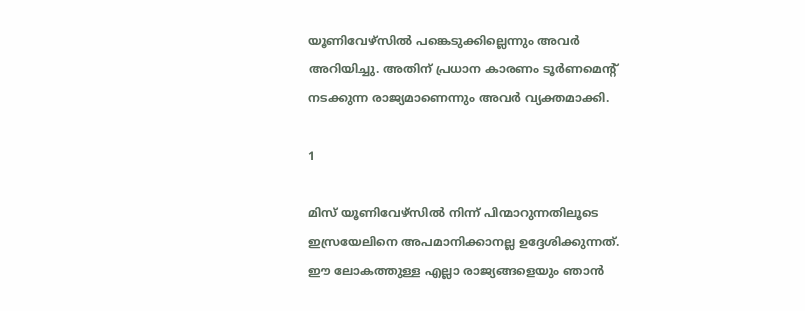യൂണിവേഴ്‌സില്‍ പങ്കെടുക്കില്ലെന്നും അവര്‍ അറിയിച്ചു. അതിന് പ്രധാന കാരണം ടൂര്‍ണമെന്റ് നടക്കുന്ന രാജ്യമാണെന്നും അവര്‍ വ്യക്തമാക്കി.

1

മിസ് യൂണിവേഴ്‌സില്‍ നിന്ന് പിന്മാറുന്നതിലൂടെ ഇസ്രയേലിനെ അപമാനിക്കാനല്ല ഉദ്ദേശിക്കുന്നത്. ഈ ലോകത്തുള്ള എല്ലാ രാജ്യങ്ങളെയും ഞാന്‍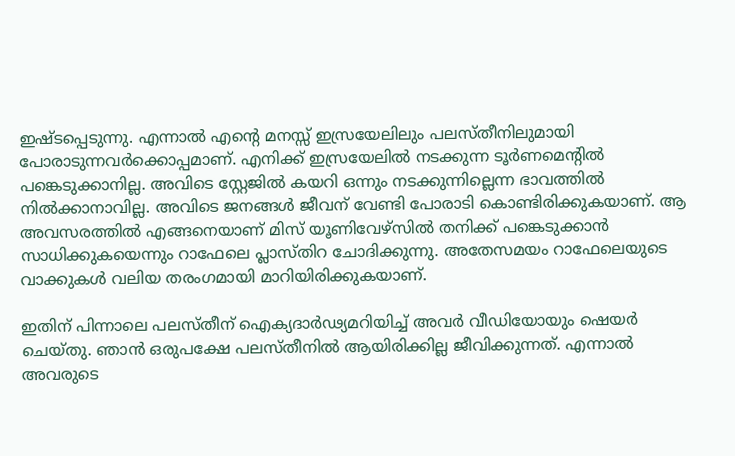ഇഷ്ടപ്പെടുന്നു. എന്നാല്‍ എന്റെ മനസ്സ് ഇസ്രയേലിലും പലസ്തീനിലുമായി പോരാടുന്നവര്‍ക്കൊപ്പമാണ്. എനിക്ക് ഇസ്രയേലില്‍ നടക്കുന്ന ടൂര്‍ണമെന്റില്‍ പങ്കെടുക്കാനില്ല. അവിടെ സ്റ്റേജില്‍ കയറി ഒന്നും നടക്കുന്നില്ലെന്ന ഭാവത്തില്‍ നില്‍ക്കാനാവില്ല. അവിടെ ജനങ്ങള്‍ ജീവന് വേണ്ടി പോരാടി കൊണ്ടിരിക്കുകയാണ്. ആ അവസരത്തില്‍ എങ്ങനെയാണ് മിസ് യൂണിവേഴ്‌സില്‍ തനിക്ക് പങ്കെടുക്കാന്‍ സാധിക്കുകയെന്നും റാഫേലെ പ്ലാസ്തിറ ചോദിക്കുന്നു. അതേസമയം റാഫേലെയുടെ വാക്കുകള്‍ വലിയ തരംഗമായി മാറിയിരിക്കുകയാണ്.

ഇതിന് പിന്നാലെ പലസ്തീന് ഐക്യദാര്‍ഢ്യമറിയിച്ച് അവര്‍ വീഡിയോയും ഷെയര്‍ ചെയ്തു. ഞാന്‍ ഒരുപക്ഷേ പലസ്തീനില്‍ ആയിരിക്കില്ല ജീവിക്കുന്നത്. എന്നാല്‍ അവരുടെ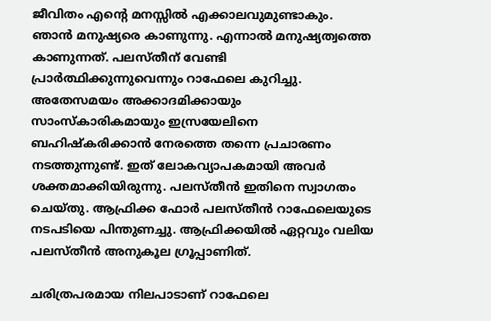ജീവിതം എന്റെ മനസ്സില്‍ എക്കാലവുമുണ്ടാകും. ഞാന്‍ മനുഷ്യരെ കാണുന്നു. എന്നാല്‍ മനുഷ്യത്വത്തെ കാണുന്നത്. പലസ്തീന് വേണ്ടി പ്രാര്‍ത്ഥിക്കുന്നുവെന്നും റാഫേലെ കുറിച്ചു. അതേസമയം അക്കാദമിക്കായും സാംസ്‌കാരികമായും ഇസ്രയേലിനെ ബഹിഷ്‌കരിക്കാന്‍ നേരത്തെ തന്നെ പ്രചാരണം നടത്തുന്നുണ്ട്. ഇത് ലോകവ്യാപകമായി അവര്‍ ശക്തമാക്കിയിരുന്നു. പലസ്തീന്‍ ഇതിനെ സ്വാഗതം ചെയ്തു. ആഫ്രിക്ക ഫോര്‍ പലസ്തീന്‍ റാഫേലെയുടെ നടപടിയെ പിന്തുണച്ചു. ആഫ്രിക്കയില്‍ ഏറ്റവും വലിയ പലസ്തീന്‍ അനുകൂല ഗ്രൂപ്പാണിത്.

ചരിത്രപരമായ നിലപാടാണ് റാഫേലെ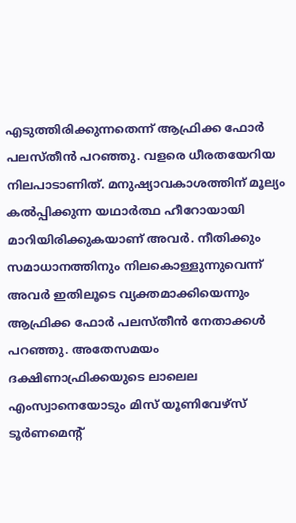എടുത്തിരിക്കുന്നതെന്ന് ആഫ്രിക്ക ഫോര്‍ പലസ്തീന്‍ പറഞ്ഞു. വളരെ ധീരതയേറിയ നിലപാടാണിത്. മനുഷ്യാവകാശത്തിന് മൂല്യം കല്‍പ്പിക്കുന്ന യഥാര്‍ത്ഥ ഹീറോയായി മാറിയിരിക്കുകയാണ് അവര്‍. നീതിക്കും സമാധാനത്തിനും നിലകൊള്ളുന്നുവെന്ന് അവര്‍ ഇതിലൂടെ വ്യക്തമാക്കിയെന്നും ആഫ്രിക്ക ഫോര്‍ പലസ്തീന്‍ നേതാക്കള്‍ പറഞ്ഞു. അതേസമയം ദക്ഷിണാഫ്രിക്കയുടെ ലാലെല എംസ്വാനെയോടും മിസ് യൂണിവേഴ്‌സ് ടൂര്‍ണമെന്റ്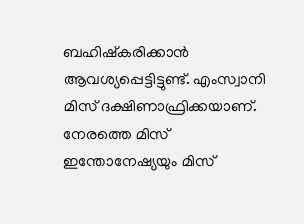ബഹിഷ്‌കരിക്കാന്‍ ആവശ്യപ്പെട്ടിട്ടുണ്ട്. എംസ്വാനി മിസ് ദക്ഷിണാഫ്രിക്കയാണ്. നേരത്തെ മിസ് ഇന്തോനേഷ്യയും മിസ്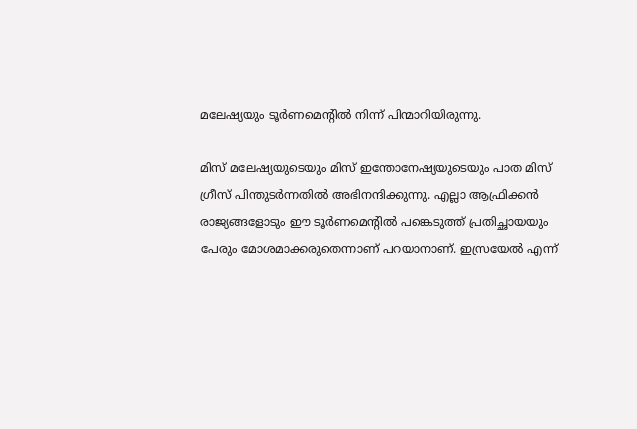മലേഷ്യയും ടൂര്‍ണമെന്റില്‍ നിന്ന് പിന്മാറിയിരുന്നു.

മിസ് മലേഷ്യയുടെയും മിസ് ഇന്തോനേഷ്യയുടെയും പാത മിസ് ഗ്രീസ് പിന്തുടര്‍ന്നതില്‍ അഭിനന്ദിക്കുന്നു. എല്ലാ ആഫ്രിക്കന്‍ രാജ്യങ്ങളോടും ഈ ടൂര്‍ണമെന്റില്‍ പങ്കെടുത്ത് പ്രതിച്ഛായയും പേരും മോശമാക്കരുതെന്നാണ് പറയാനാണ്. ഇസ്രയേല്‍ എന്ന്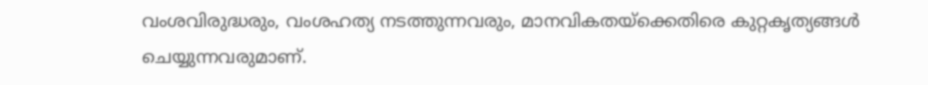വംശവിരുദ്ധരും, വംശഹത്യ നടത്തുന്നവരും, മാനവികതയ്‌ക്കെതിരെ കുറ്റകൃത്യങ്ങള്‍ ചെയ്യുന്നവരുമാണ്.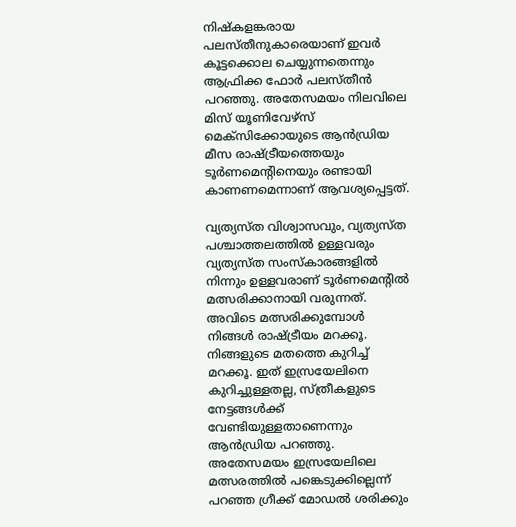നിഷ്‌കളങ്കരായ പലസ്തീനുകാരെയാണ് ഇവര്‍ കൂട്ടക്കൊല ചെയ്യുന്നതെന്നും ആഫ്രിക്ക ഫോര്‍ പലസ്തീന്‍ പറഞ്ഞു. അതേസമയം നിലവിലെ മിസ് യൂണിവേഴ്‌സ് മെക്‌സിക്കോയുടെ ആന്‍ഡ്രിയ മീസ രാഷ്ട്രീയത്തെയും ടൂര്‍ണമെന്റിനെയും രണ്ടായി കാണണമെന്നാണ് ആവശ്യപ്പെട്ടത്.

വ്യത്യസ്ത വിശ്വാസവും, വ്യത്യസ്ത പശ്ചാത്തലത്തില്‍ ഉള്ളവരും വ്യത്യസ്ത സംസ്‌കാരങ്ങളില്‍ നിന്നും ഉള്ളവരാണ് ടൂര്‍ണമെന്റില്‍ മത്സരിക്കാനായി വരുന്നത്. അവിടെ മത്സരിക്കുമ്പോള്‍ നിങ്ങള്‍ രാഷ്ട്രീയം മറക്കൂ. നിങ്ങളുടെ മതത്തെ കുറിച്ച് മറക്കൂ. ഇത് ഇസ്രയേലിനെ കുറിച്ചുള്ളതല്ല, സ്ത്രീകളുടെ നേട്ടങ്ങള്‍ക്ക് വേണ്ടിയുള്ളതാണെന്നും ആന്‍ഡ്രിയ പറഞ്ഞു. അതേസമയം ഇസ്രയേലിലെ മത്സരത്തില്‍ പങ്കെടുക്കില്ലെന്ന് പറഞ്ഞ ഗ്രീക്ക് മോഡല്‍ ശരിക്കും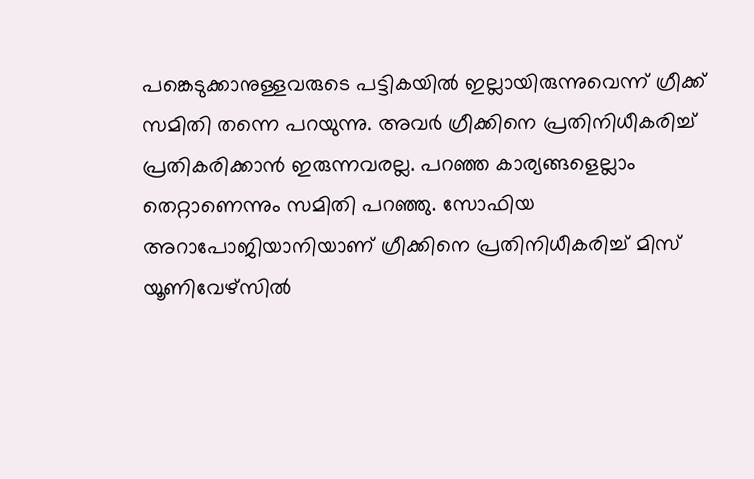പങ്കെടുക്കാനുള്ളവരുടെ പട്ടികയില്‍ ഇല്ലായിരുന്നുവെന്ന് ഗ്രീക്ക് സമിതി തന്നെ പറയുന്നു. അവര്‍ ഗ്രീക്കിനെ പ്രതിനിധീകരിച്ച് പ്രതികരിക്കാന്‍ ഇരുന്നവരല്ല. പറഞ്ഞ കാര്യങ്ങളെല്ലാം തെറ്റാണെന്നും സമിതി പറഞ്ഞു. സോഫിയ അറാപോജിയാനിയാണ് ഗ്രീക്കിനെ പ്രതിനിധീകരിച്ച് മിസ് യൂണിവേഴ്‌സില്‍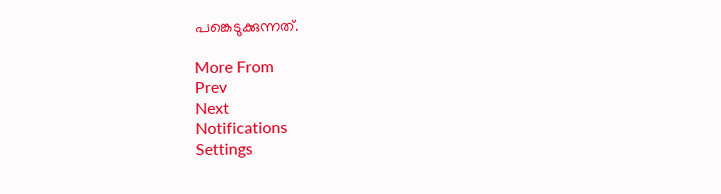പങ്കെടുക്കുന്നത്.

More From
Prev
Next
Notifications
Settings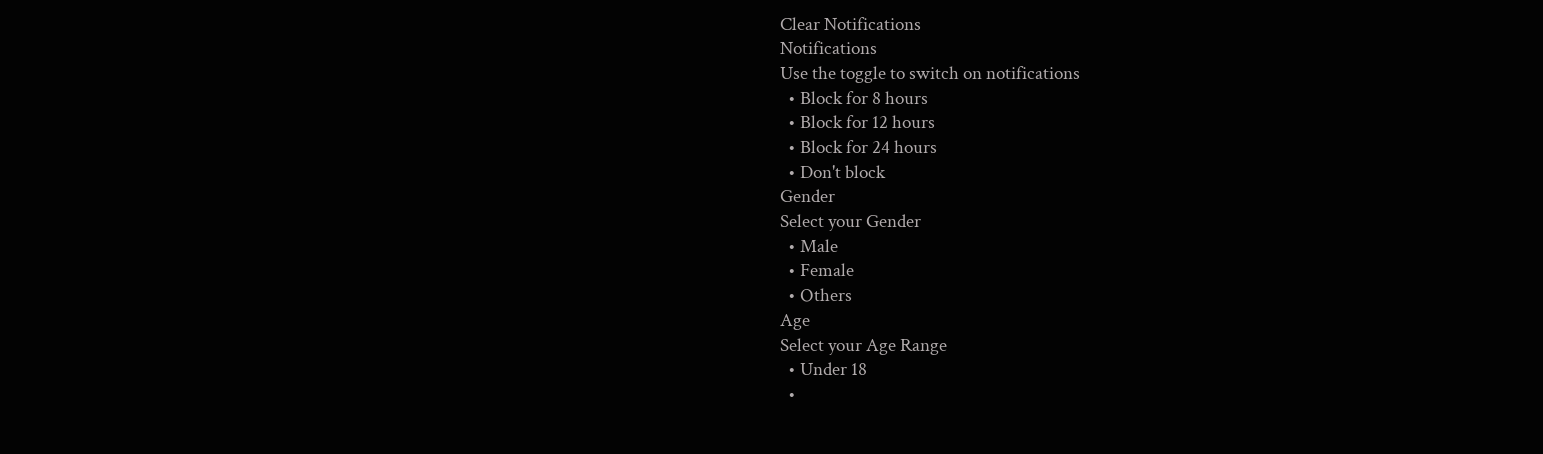Clear Notifications
Notifications
Use the toggle to switch on notifications
  • Block for 8 hours
  • Block for 12 hours
  • Block for 24 hours
  • Don't block
Gender
Select your Gender
  • Male
  • Female
  • Others
Age
Select your Age Range
  • Under 18
  •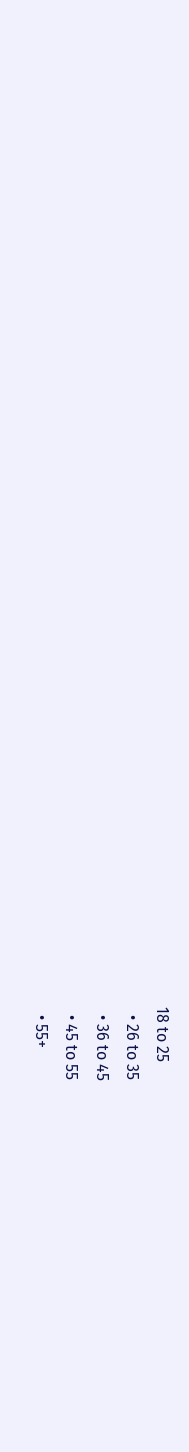18 to 25
  • 26 to 35
  • 36 to 45
  • 45 to 55
  • 55+